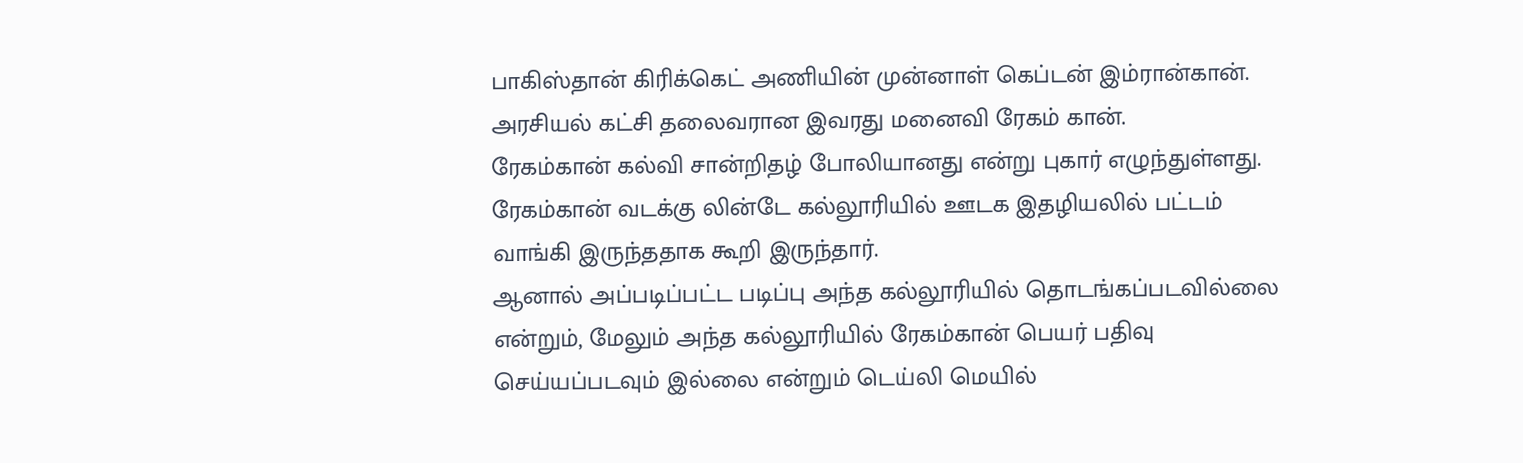பாகிஸ்தான் கிரிக்கெட் அணியின் முன்னாள் கெப்டன் இம்ரான்கான். அரசியல் கட்சி தலைவரான இவரது மனைவி ரேகம் கான்.
ரேகம்கான் கல்வி சான்றிதழ் போலியானது என்று புகார் எழுந்துள்ளது. ரேகம்கான் வடக்கு லின்டே கல்லூரியில் ஊடக இதழியலில் பட்டம் வாங்கி இருந்ததாக கூறி இருந்தார்.
ஆனால் அப்படிப்பட்ட படிப்பு அந்த கல்லூரியில் தொடங்கப்படவில்லை என்றும், மேலும் அந்த கல்லூரியில் ரேகம்கான் பெயர் பதிவு செய்யப்படவும் இல்லை என்றும் டெய்லி மெயில்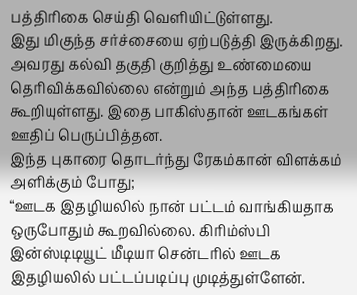பத்திரிகை செய்தி வெளியிட்டுள்ளது.
இது மிகுந்த சர்ச்சையை ஏற்படுத்தி இருக்கிறது. அவரது கல்வி தகுதி குறித்து உண்மையை தெரிவிக்கவில்லை என்றும் அந்த பத்திரிகை கூறியுள்ளது. இதை பாகிஸ்தான் ஊடகங்கள் ஊதிப் பெருப்பித்தன.
இந்த புகாரை தொடர்ந்து ரேகம்கான் விளக்கம் அளிக்கும் போது;
“ஊடக இதழியலில் நான் பட்டம் வாங்கியதாக ஒருபோதும் கூறவில்லை. கிரிம்ஸ்பி இன்ஸ்டிடியூட் மீடியா சென்டரில் ஊடக இதழியலில் பட்டப்படிப்பு முடித்துள்ளேன்.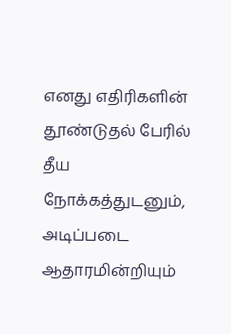எனது எதிரிகளின் தூண்டுதல் பேரில் தீய நோக்கத்துடனும், அடிப்படை ஆதாரமின்றியும்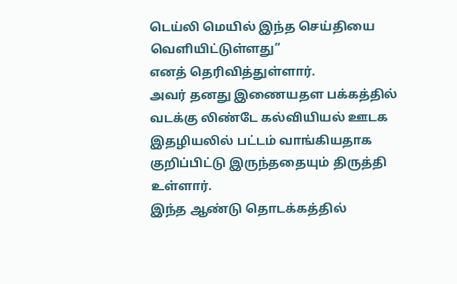டெய்லி மெயில் இந்த செய்தியை வெளியிட்டுள்ளது”
எனத் தெரிவித்துள்ளார்.
அவர் தனது இணையதள பக்கத்தில் வடக்கு லிண்டே கல்வியியல் ஊடக இதழியலில் பட்டம் வாங்கியதாக குறிப்பிட்டு இருந்ததையும் திருத்தி உள்ளார்.
இந்த ஆண்டு தொடக்கத்தில்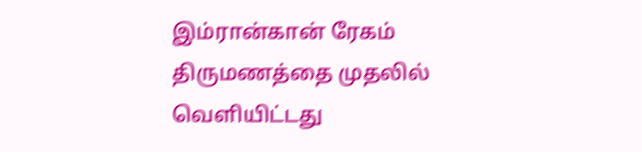இம்ரான்கான் ரேகம் திருமணத்தை முதலில் வெளியிட்டது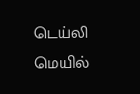டெய்லி மெயில்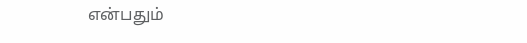என்பதும்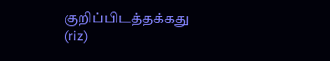குறிப்பிடத்தக்கது
(riz)